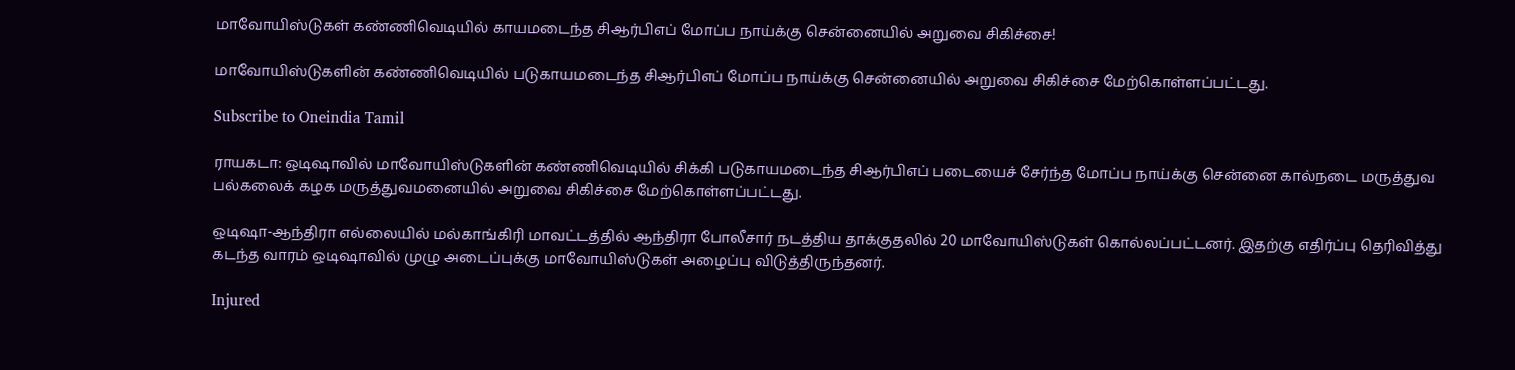மாவோயிஸ்டுகள் கண்ணிவெடியில் காயமடைந்த சிஆர்பிஎப் மோப்ப நாய்க்கு சென்னையில் அறுவை சிகிச்சை!

மாவோயிஸ்டுகளின் கண்ணிவெடியில் படுகாயமடைந்த சிஆர்பிஎப் மோப்ப நாய்க்கு சென்னையில் அறுவை சிகிச்சை மேற்கொள்ளப்பட்டது.

Subscribe to Oneindia Tamil

ராயகடா: ஒடிஷாவில் மாவோயிஸ்டுகளின் கண்ணிவெடியில் சிக்கி படுகாயமடைந்த சிஆர்பிஎப் படையைச் சேர்ந்த மோப்ப நாய்க்கு சென்னை கால்நடை மருத்துவ பல்கலைக் கழக மருத்துவமனையில் அறுவை சிகிச்சை மேற்கொள்ளப்பட்டது.

ஒடிஷா-ஆந்திரா எல்லையில் மல்காங்கிரி மாவட்டத்தில் ஆந்திரா போலீசார் நடத்திய தாக்குதலில் 20 மாவோயிஸ்டுகள் கொல்லப்பட்டனர். இதற்கு எதிர்ப்பு தெரிவித்து கடந்த வாரம் ஒடிஷாவில் முழு அடைப்புக்கு மாவோயிஸ்டுகள் அழைப்பு விடுத்திருந்தனர்.

Injured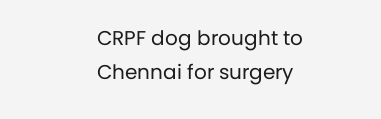CRPF dog brought to Chennai for surgery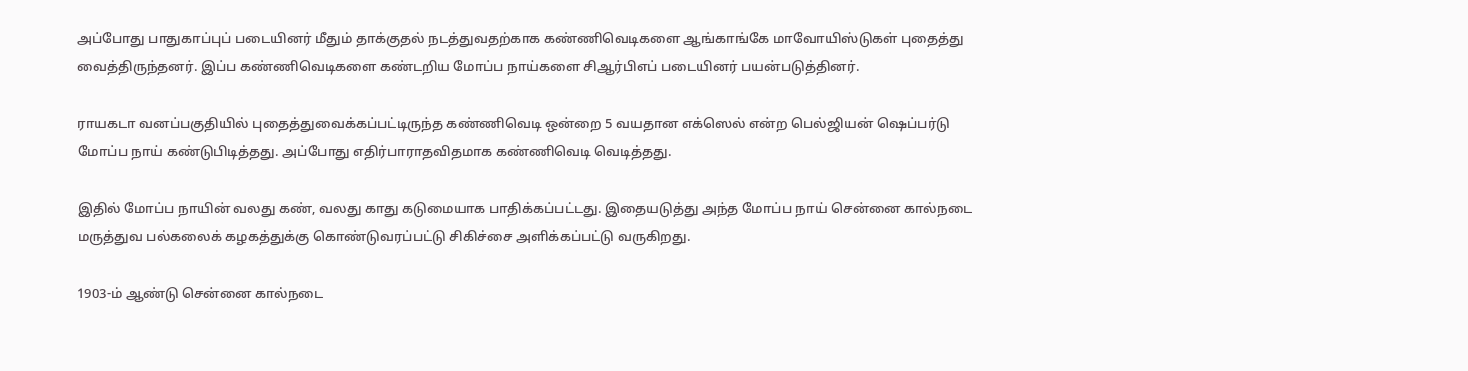அப்போது பாதுகாப்புப் படையினர் மீதும் தாக்குதல் நடத்துவதற்காக கண்ணிவெடிகளை ஆங்காங்கே மாவோயிஸ்டுகள் புதைத்து வைத்திருந்தனர். இப்ப கண்ணிவெடிகளை கண்டறிய மோப்ப நாய்களை சிஆர்பிஎப் படையினர் பயன்படுத்தினர்.

ராயகடா வனப்பகுதியில் புதைத்துவைக்கப்பட்டிருந்த கண்ணிவெடி ஒன்றை 5 வயதான எக்ஸெல் என்ற பெல்ஜியன் ஷெப்பர்டு மோப்ப நாய் கண்டுபிடித்தது. அப்போது எதிர்பாராதவிதமாக கண்ணிவெடி வெடித்தது.

இதில் மோப்ப நாயின் வலது கண், வலது காது கடுமையாக பாதிக்கப்பட்டது. இதையடுத்து அந்த மோப்ப நாய் சென்னை கால்நடை மருத்துவ பல்கலைக் கழகத்துக்கு கொண்டுவரப்பட்டு சிகிச்சை அளிக்கப்பட்டு வருகிறது.

1903-ம் ஆண்டு சென்னை கால்நடை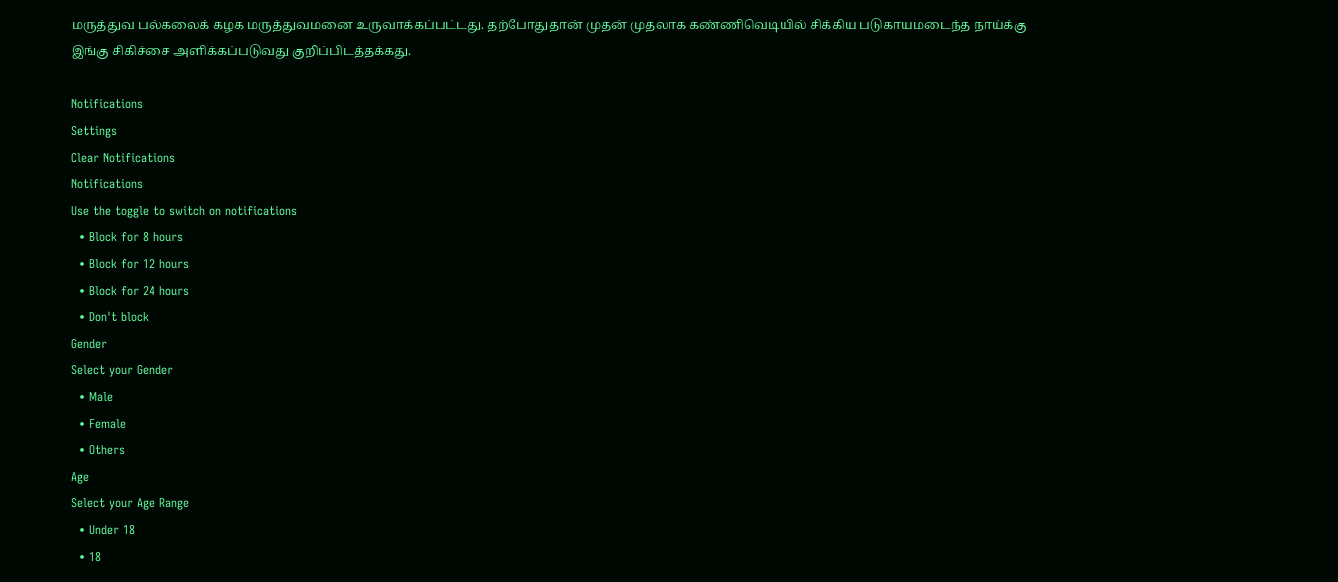மருத்துவ பல்கலைக் கழக மருத்துவமனை உருவாக்கப்பட்டது. தற்போதுதான் முதன் முதலாக கண்ணிவெடியில் சிக்கிய படுகாயமடைந்த நாய்க்கு இங்கு சிகிச்சை அளிக்கப்படுவது குறிப்பிடத்தக்கது.

Notifications
Settings
Clear Notifications
Notifications
Use the toggle to switch on notifications
  • Block for 8 hours
  • Block for 12 hours
  • Block for 24 hours
  • Don't block
Gender
Select your Gender
  • Male
  • Female
  • Others
Age
Select your Age Range
  • Under 18
  • 18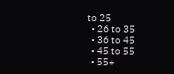to 25
  • 26 to 35
  • 36 to 45
  • 45 to 55
  • 55+